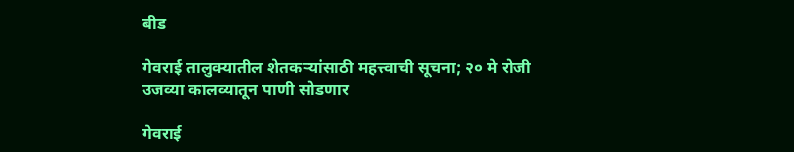बीड

गेवराई तालुक्यातील शेतकऱ्यांसाठी महत्त्वाची सूचना; २० मे रोजी उजव्या कालव्यातून पाणी सोडणार

गेवराई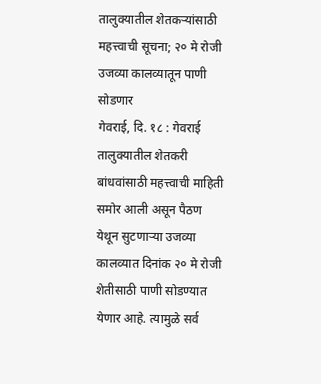तालुक्यातील शेतकऱ्यांसाठी महत्त्वाची सूचना; २० मे रोजी उजव्या कालव्यातून पाणी सोडणार
गेवराई, दि. १८ : गेवराई तालुक्यातील शेतकरी बांधवांसाठी महत्त्वाची माहिती समोर आली असून पैठण येथून सुटणाऱ्या उजव्या कालव्यात दिनांक २० मे रोजी शेतीसाठी पाणी सोडण्यात येणार आहे. त्यामुळे सर्व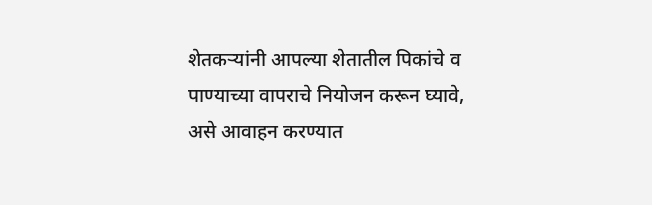शेतकऱ्यांनी आपल्या शेतातील पिकांचे व पाण्याच्या वापराचे नियोजन करून घ्यावे, असे आवाहन करण्यात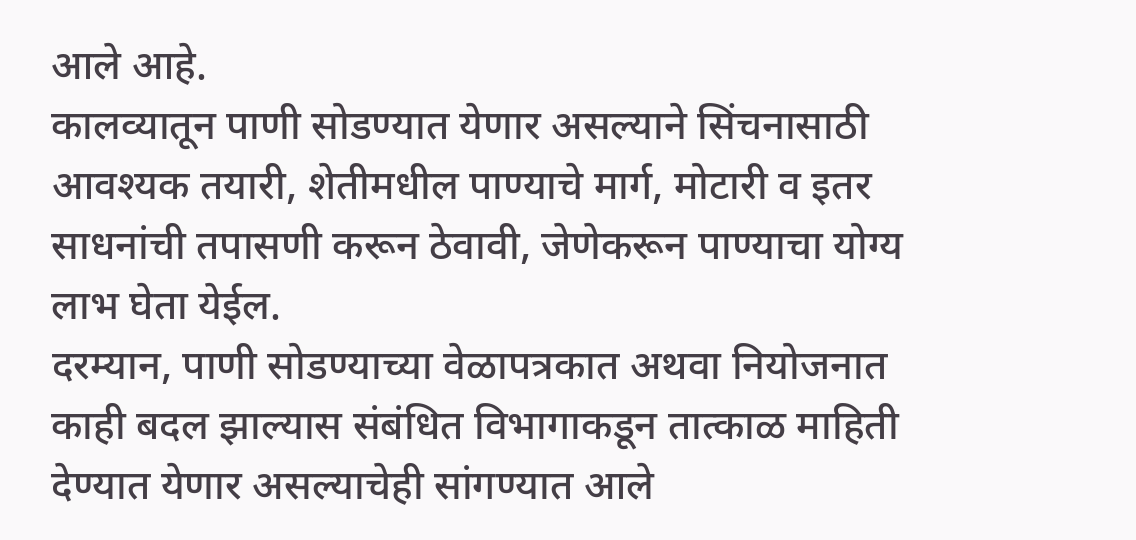आले आहे.
कालव्यातून पाणी सोडण्यात येणार असल्याने सिंचनासाठी आवश्यक तयारी, शेतीमधील पाण्याचे मार्ग, मोटारी व इतर साधनांची तपासणी करून ठेवावी, जेणेकरून पाण्याचा योग्य लाभ घेता येईल.
दरम्यान, पाणी सोडण्याच्या वेळापत्रकात अथवा नियोजनात काही बदल झाल्यास संबंधित विभागाकडून तात्काळ माहिती देण्यात येणार असल्याचेही सांगण्यात आले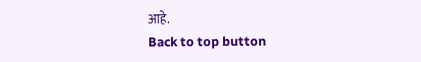आहे.
Back to top button